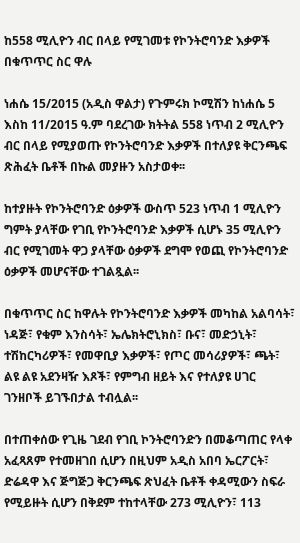ከ558 ሚሊዮን ብር በላይ የሚገመቱ የኮንትሮባንድ እቃዎች በቁጥጥር ስር ዋሉ

ነሐሴ 15/2015 (አዲስ ዋልታ) የጉምሩክ ኮሚሽን ከነሐሴ 5 እስከ 11/2015 ዓ.ም ባደረገው ክትትል 558 ነጥብ 2 ሚሊዮን ብር በላይ የሚያወጡ የኮንትሮባንድ እቃዎች በተለያዩ ቅርንጫፍ ጽሕፈት ቤቶች በኩል መያዙን አስታወቀ፡፡

ከተያዙት የኮንትሮባንድ ዕቃዎች ውስጥ 523 ነጥብ 1 ሚሊዮን ግምት ያላቸው የገቢ የኮንትሮባንድ እቃዎች ሲሆኑ 35 ሚሊዮን ብር የሚገመት ዋጋ ያላቸው ዕቃዎች ደግሞ የወጪ የኮንትሮባንድ ዕቃዎች መሆናቸው ተገልጿል፡፡

በቁጥጥር ስር ከዋሉት የኮንትሮባንድ እቃዎች መካከል አልባሳት፣ ነዳጅ፣ የቁም እንስሳት፣ ኤሌክትሮኒክስ፣ ቡና፣ መድኃኒት፣ ተሽከርካሪዎች፣ የመዋቢያ እቃዎች፣ የጦር መሳሪያዎች፣ ጫት፣ ልዩ ልዩ አደንዛዥ እጾች፣ የምግብ ዘይት እና የተለያዩ ሀገር ገንዘቦች ይገኙበታል ተብሏል፡፡

በተጠቀሰው የጊዜ ገደብ የገቢ ኮንትሮባንድን በመቆጣጠር የላቀ አፈጻጸም የተመዘገበ ሲሆን በዚህም አዲስ አበባ ኤርፖርት፣ ድሬዳዋ እና ጅግጅጋ ቅርንጫፍ ጽህፈት ቤቶች ቀዳሚውን ስፍራ የሚይዙት ሲሆን በቅደም ተከተላቸው 273 ሚሊዮን፣ 113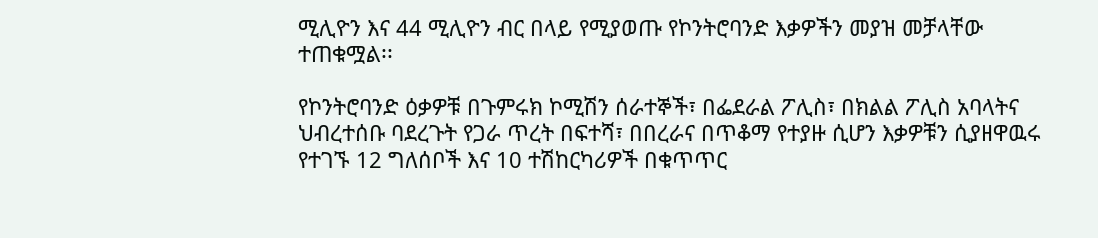ሚሊዮን እና 44 ሚሊዮን ብር በላይ የሚያወጡ የኮንትሮባንድ እቃዎችን መያዝ መቻላቸው ተጠቁሟል፡፡

የኮንትሮባንድ ዕቃዎቹ በጉምሩክ ኮሚሽን ሰራተኞች፣ በፌደራል ፖሊስ፣ በክልል ፖሊስ አባላትና ህብረተሰቡ ባደረጉት የጋራ ጥረት በፍተሻ፣ በበረራና በጥቆማ የተያዙ ሲሆን እቃዎቹን ሲያዘዋዉሩ የተገኙ 12 ግለሰቦች እና 10 ተሽከርካሪዎች በቁጥጥር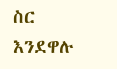ስር እንደዋሉ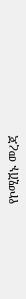የኮሚሽኑ መረጃ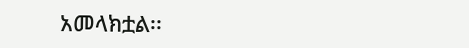አመላክቷል፡፡